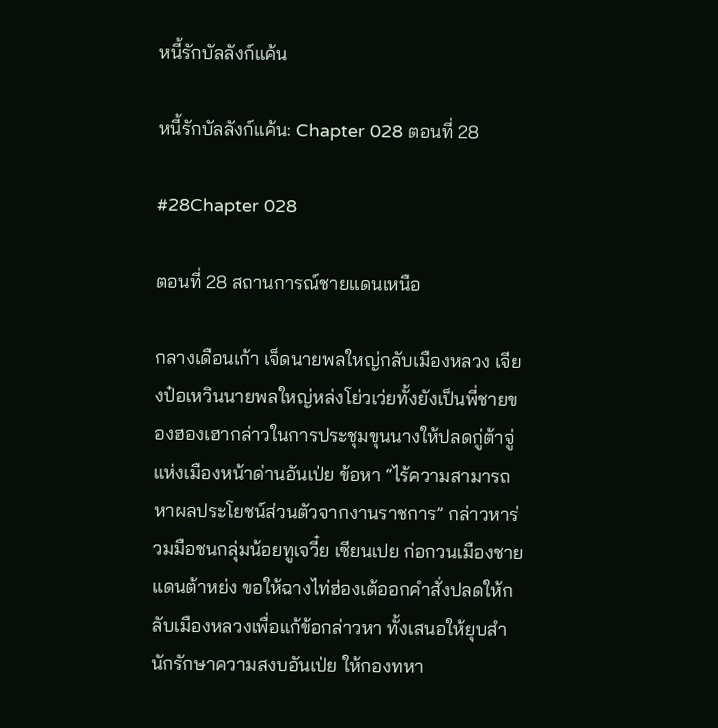หนี้รักบัลลังก์แค้น

หนี้รักบัลลังก์แค้น: Chapter 028 ตอนที่ 28

#28Chapter 028

ตอนที่ 28 สถานการณ์ชายแดนเหนือ

กลางเดือนเก้า เจ็ดนายพลใหญ่กลับเมืองหลวง เจียงป๋อเหวินนายพลใหญ่หล่งโย่วเว่ยทั้งยังเป็นพี่ชายของฮองเฮากล่าวในการประชุมขุนนางให้ปลดกู่ต้าจู่แห่งเมืองหน้าด่านอันเป่ย ข้อหา “ไร้ความสามารถ หาผลประโยชน์ส่วนตัวจากงานราชการ” กล่าวหาร่วมมือชนกลุ่มน้อยทูเจวี๋ย เซียนเปย ก่อกวนเมืองชายแดนต้าหย่ง ขอให้ฉางไท่ฮ่องเต้ออกคำสั่งปลดให้กลับเมืองหลวงเพื่อแก้ข้อกล่าวหา ทั้งเสนอให้ยุบสำนักรักษาความสงบอันเป่ย ให้กองทหา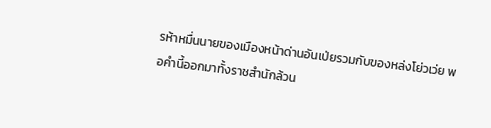รห้าหมื่นนายของเมืองหน้าด่านอันเป่ยรวมกับของหล่งโย่วเว่ย พอคำนี้ออกมาทั้งราชสำนักล้วน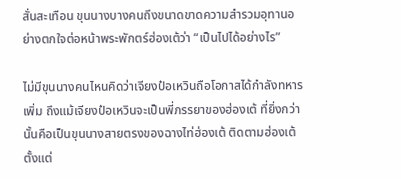สั่นสะเทือน ขุนนางบางคนถึงขนาดขาดความสำรวมอุทานอย่างตกใจต่อหน้าพระพักตร์ฮ่องเต้ว่า “เป็นไปได้อย่างไร”

ไม่มีขุนนางคนไหนคิดว่าเจียงป๋อเหวินถือโอกาสได้กำลังทหารเพิ่ม ถึงแม้เจียงป๋อเหวินจะเป็นพี่ภรรยาของฮ่องเต้ ที่ยิ่งกว่านั้นคือเป็นขุนนางสายตรงของฉางไท่ฮ่องเต้ ติดตามฮ่องเต้ตั้งแต่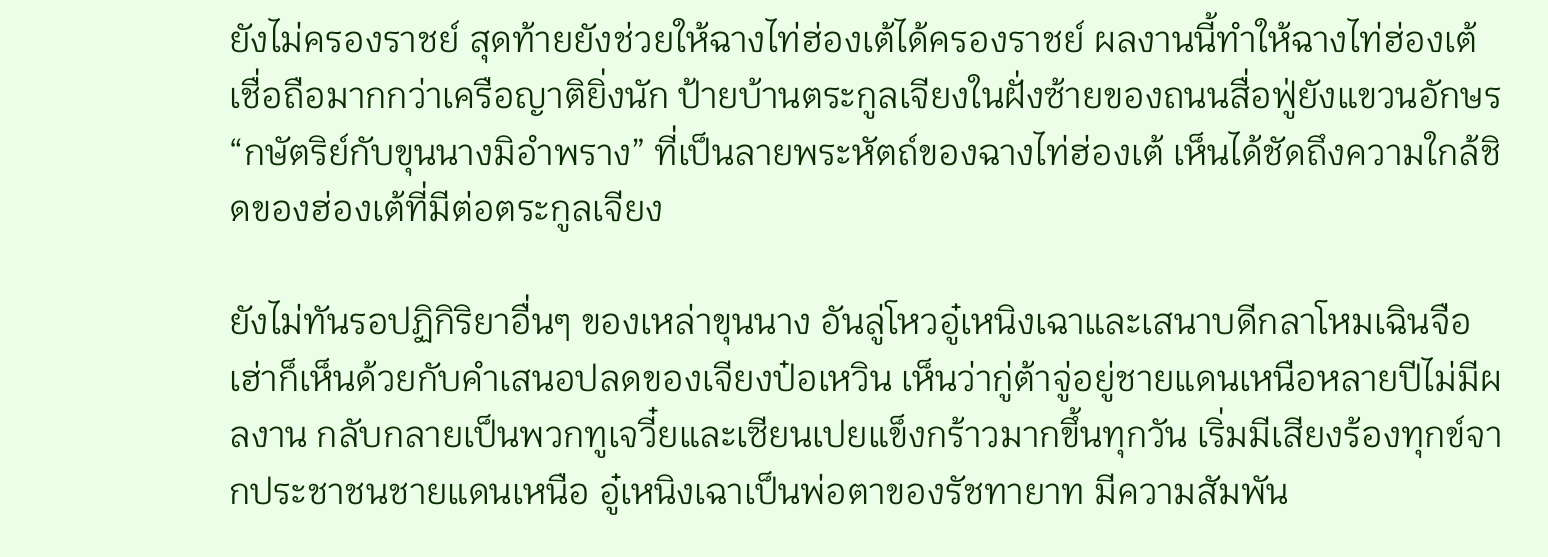ยังไม่ครองราชย์ สุดท้ายยังช่วยให้ฉางไท่ฮ่องเต้ได้ครองราชย์ ผลงานนี้ทำให้ฉางไท่ฮ่องเต้เชื่อถือมากกว่าเครือญาติยิ่งนัก ป้ายบ้านตระกูลเจียงในฝั่งซ้ายของถนนสื่อฟู่ยังแขวนอักษร “กษัตริย์กับขุนนางมิอำพราง” ที่เป็นลายพระหัตถ์ของฉางไท่ฮ่องเต้ เห็นได้ชัดถึงความใกล้ชิดของฮ่องเต้ที่มีต่อตระกูลเจียง

ยังไม่ทันรอปฏิกิริยาอื่นๆ ของเหล่าขุนนาง อันลู่โหวอู๋เหนิงเฉาและเสนาบดีกลาโหมเฉินจือเฮ่าก็เห็นด้วยกับคำเสนอปลดของเจียงป๋อเหวิน เห็นว่ากู่ต้าจู่อยู่ชายแดนเหนือหลายปีไม่มีผลงาน กลับกลายเป็นพวกทูเจวี๋ยและเซียนเปยแข็งกร้าวมากขึ้นทุกวัน เริ่มมีเสียงร้องทุกข์จากประชาชนชายแดนเหนือ อู๋เหนิงเฉาเป็นพ่อตาของรัชทายาท มีความสัมพัน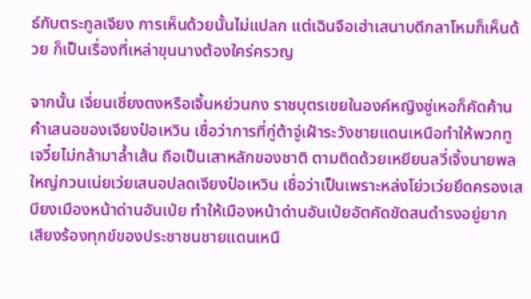ธ์กับตระกูลเจียง การเห็นด้วยนั้นไม่แปลก แต่เฉินจือเฮ่าเสนาบดีกลาโหมก็เห็นด้วย ก็เป็นเรื่องที่เหล่าขุนนางต้องใคร่ครวญ

จากนั้น เจี่ยนเซี่ยงตงหรือเจิ้นหย่วนกง ราชบุตรเขยในองค์หญิงซู่เหอก็คัดค้านคำเสนอของเจียงป๋อเหวิน เชื่อว่าการที่กู่ต้าจู่เฝ้าระวังชายแดนเหนือทำให้พวกทูเจวี๋ยไม่กล้ามาล้ำเส้น ถือเป็นเสาหลักของชาติ ตามติดด้วยเหยียนลวี่เจิ้งนายพลใหญ่กวนเน่ยเว่ยเสนอปลดเจียงป๋อเหวิน เชื่อว่าเป็นเพราะหล่งโย่วเว่ยยึดครองเสบียงเมืองหน้าด่านอันเป่ย ทำให้เมืองหน้าด่านอันเป่ยอัตคัดขัดสนดำรงอยู่ยาก เสียงร้องทุกข์ของประชาชนชายแดนเหนื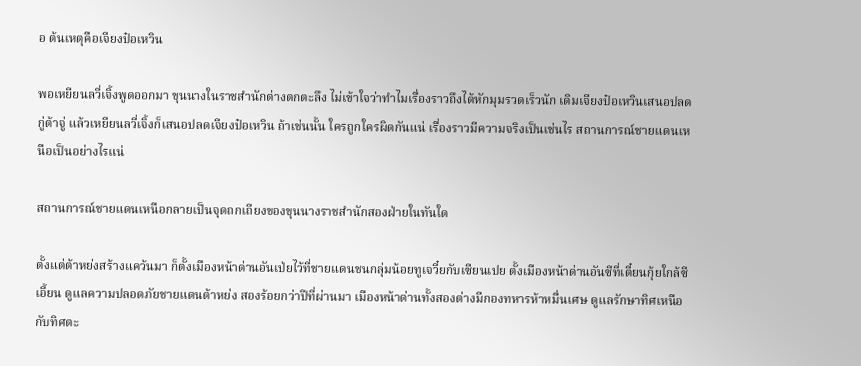อ ต้นเหตุคือเจียงป๋อเหวิน

พอเหยียนลวี่เจิ้งพูดออกมา ขุนนางในราชสำนักต่างตกตะลึง ไม่เข้าใจว่าทำไมเรื่องราวถึงได้หักมุมรวดเร็วนัก เดิมเจียงป๋อเหวินเสนอปลดกู่ต้าจู่ แล้วเหยียนลวี่เจิ้งก็เสนอปลดเจียงป๋อเหวิน ถ้าเช่นนั้น ใครถูกใครผิดกันแน่ เรื่องราวมีความจริงเป็นเช่นไร สถานการณ์ชายแดนเหนือเป็นอย่างไรแน่

สถานการณ์ชายแดนเหนือกลายเป็นจุดถกเถียงของขุนนางราชสำนักสองฝ่ายในทันใด

ตั้งแต่ต้าหย่งสร้างแคว้นมา ก็ตั้งเมืองหน้าด่านอันเป่ยไว้ที่ชายแดนชนกลุ่มน้อยทูเจวี๋ยกับเซียนเปย ตั้งเมืองหน้าด่านอันซีที่เตี๋ยนกุ้ยใกล้ซีเอี้ยน ดูแลความปลอดภัยชายแดนต้าหย่ง สองร้อยกว่าปีที่ผ่านมา เมืองหน้าด่านทั้งสองต่างมีกองทหารห้าหมื่นเศษ ดูแลรักษาทิศเหนือกับทิศตะ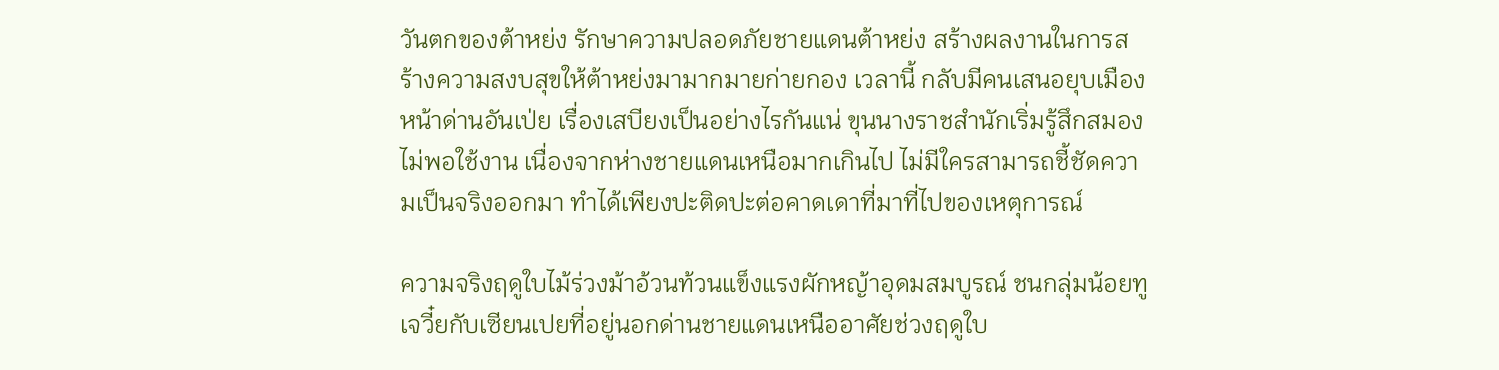วันตกของต้าหย่ง รักษาความปลอดภัยชายแดนต้าหย่ง สร้างผลงานในการสร้างความสงบสุขให้ต้าหย่งมามากมายก่ายกอง เวลานี้ กลับมีคนเสนอยุบเมืองหน้าด่านอันเป่ย เรื่องเสบียงเป็นอย่างไรกันแน่ ขุนนางราชสำนักเริ่มรู้สึกสมองไม่พอใช้งาน เนื่องจากห่างชายแดนเหนือมากเกินไป ไม่มีใครสามารถชี้ชัดความเป็นจริงออกมา ทำได้เพียงปะติดปะต่อคาดเดาที่มาที่ไปของเหตุการณ์

ความจริงฤดูใบไม้ร่วงม้าอ้วนท้วนแข็งแรงผักหญ้าอุดมสมบูรณ์ ชนกลุ่มน้อยทูเจวี๋ยกับเซียนเปยที่อยู่นอกด่านชายแดนเหนืออาศัยช่วงฤดูใบ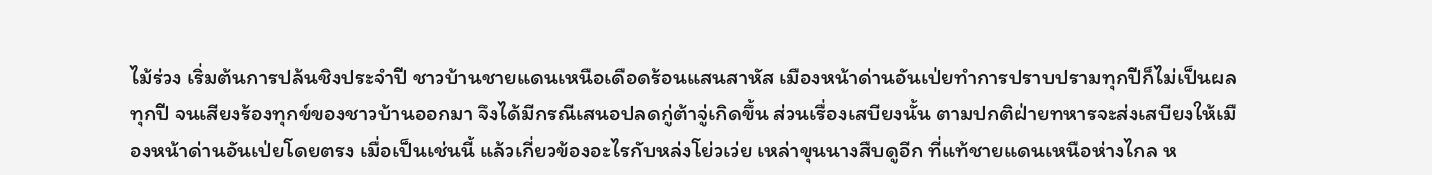ไม้ร่วง เริ่มต้นการปล้นชิงประจำปี ชาวบ้านชายแดนเหนือเดือดร้อนแสนสาหัส เมืองหน้าด่านอันเป่ยทำการปราบปรามทุกปีก็ไม่เป็นผลทุกปี จนเสียงร้องทุกข์ของชาวบ้านออกมา จึงได้มีกรณีเสนอปลดกู่ต้าจู่เกิดขึ้น ส่วนเรื่องเสบียงนั้น ตามปกติฝ่ายทหารจะส่งเสบียงให้เมืองหน้าด่านอันเป่ยโดยตรง เมื่อเป็นเช่นนี้ แล้วเกี่ยวข้องอะไรกับหล่งโย่วเว่ย เหล่าขุนนางสืบดูอีก ที่แท้ชายแดนเหนือห่างไกล ห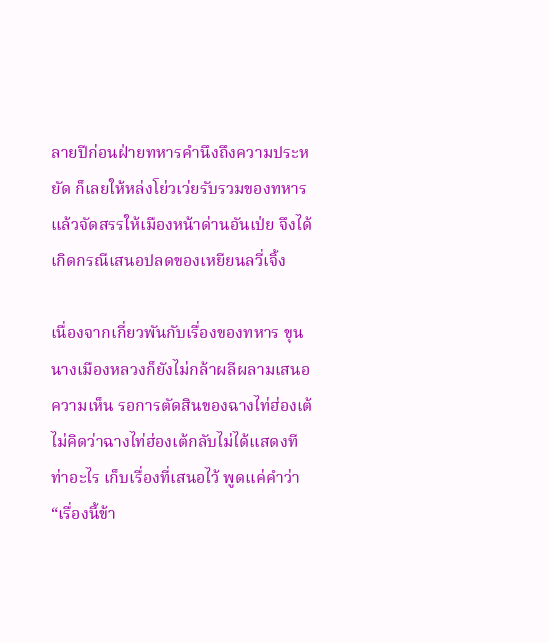ลายปีก่อนฝ่ายทหารคำนึงถึงความประหยัด ก็เลยให้หล่งโย่วเว่ยรับรวมของทหารแล้วจัดสรรให้เมืองหน้าด่านอันเป่ย จึงได้เกิดกรณีเสนอปลดของเหยียนลวี่เจิ้ง

เนื่องจากเกี่ยวพันกับเรื่องของทหาร ขุนนางเมืองหลวงก็ยังไม่กล้าผลีผลามเสนอความเห็น รอการตัดสินของฉางไท่ฮ่องเต้ ไม่คิดว่าฉางไท่ฮ่องเต้กลับไม่ได้แสดงทีท่าอะไร เก็บเรื่องที่เสนอไว้ พูดแค่คำว่า “เรื่องนี้ข้า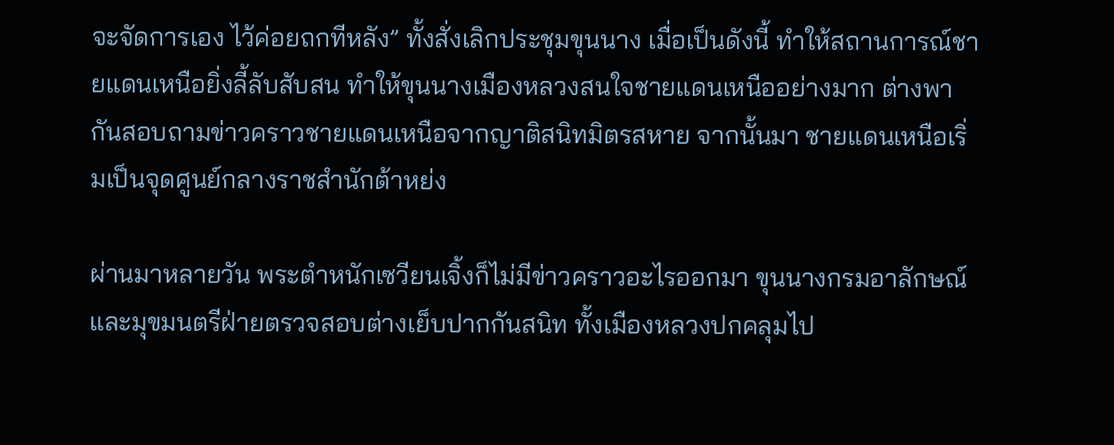จะจัดการเอง ไว้ค่อยถกทีหลัง” ทั้งสั่งเลิกประชุมขุนนาง เมื่อเป็นดังนี้ ทำให้สถานการณ์ชายแดนเหนือยิ่งลี้ลับสับสน ทำให้ขุนนางเมืองหลวงสนใจชายแดนเหนืออย่างมาก ต่างพากันสอบถามข่าวคราวชายแดนเหนือจากญาติสนิทมิตรสหาย จากนั้นมา ชายแดนเหนือเริ่มเป็นจุดศูนย์กลางราชสำนักต้าหย่ง

ผ่านมาหลายวัน พระตำหนักเซวียนเจิ้งก็ไม่มีข่าวคราวอะไรออกมา ขุนนางกรมอาลักษณ์และมุขมนตรีฝ่ายตรวจสอบต่างเย็บปากกันสนิท ทั้งเมืองหลวงปกคลุมไป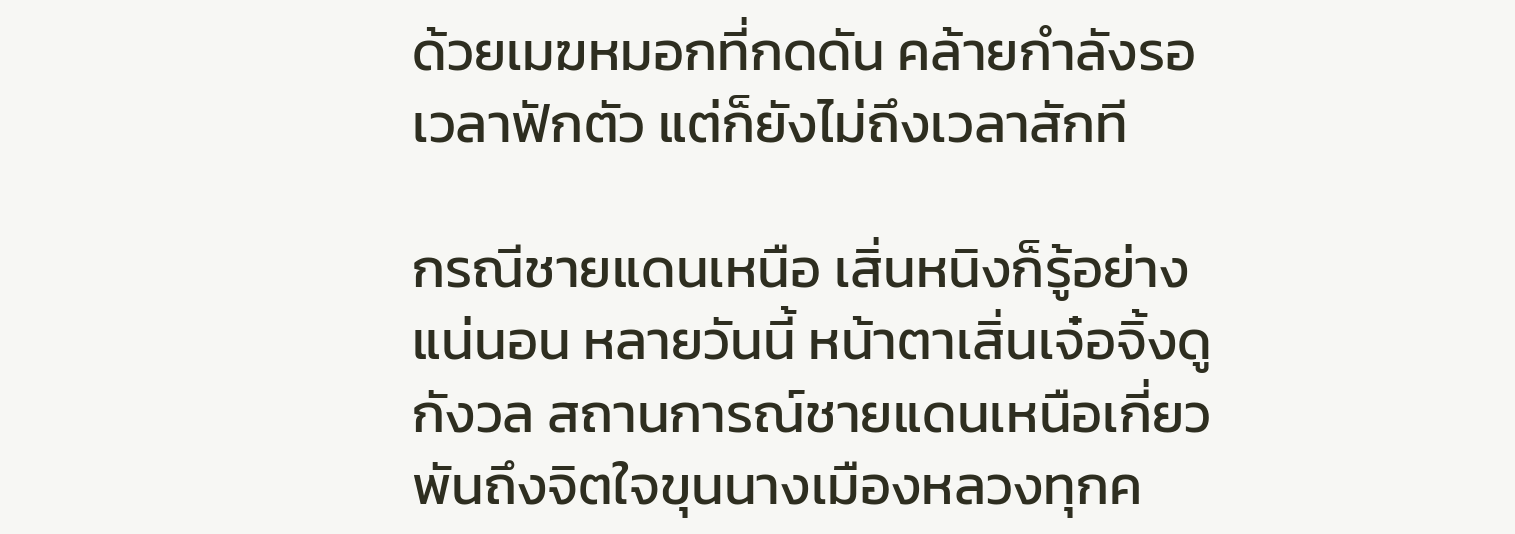ด้วยเมฆหมอกที่กดดัน คล้ายกำลังรอเวลาฟักตัว แต่ก็ยังไม่ถึงเวลาสักที

กรณีชายแดนเหนือ เสิ่นหนิงก็รู้อย่างแน่นอน หลายวันนี้ หน้าตาเสิ่นเจ๋อจิ้งดูกังวล สถานการณ์ชายแดนเหนือเกี่ยวพันถึงจิตใจขุนนางเมืองหลวงทุกค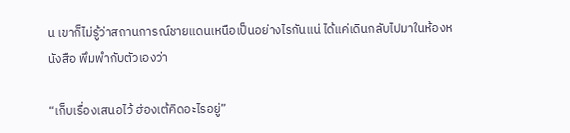น เขาก็ไม่รู้ว่าสถานการณ์ชายแดนเหนือเป็นอย่างไรกันแน่ ได้แค่เดินกลับไปมาในห้องหนังสือ พึมพำกับตัวเองว่า

“เก็บเรื่องเสนอไว้ ฮ่องเต้คิดอะไรอยู่”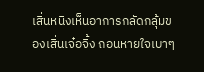เสิ่นหนิงเห็นอาการกลัดกลุ้มของเสิ่นเจ๋อจิ้ง ถอนหายใจเบาๆ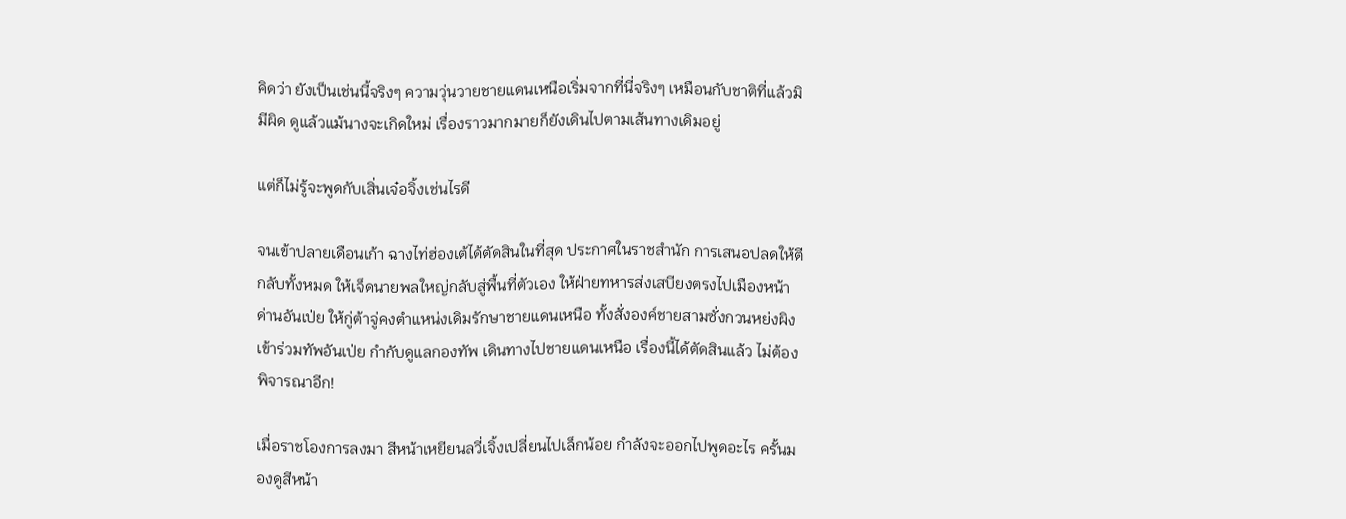คิดว่า ยังเป็นเช่นนี้จริงๆ ความวุ่นวายชายแดนเหนือเริ่มจากที่นี่จริงๆ เหมือนกับชาติที่แล้วมิมีผิด ดูแล้วแม้นางจะเกิดใหม่ เรื่องราวมากมายก็ยังเดินไปตามเส้นทางเดิมอยู่

แต่ก็ไม่รู้จะพูดกับเสิ่นเจ๋อจิ้งเช่นไรดี

จนเข้าปลายเดือนเก้า ฉางไท่ฮ่องเต้ได้ตัดสินในที่สุด ประกาศในราชสำนัก การเสนอปลดให้ตีกลับทั้งหมด ให้เจ็ดนายพลใหญ่กลับสู่พื้นที่ตัวเอง ให้ฝ่ายทหารส่งเสบียงตรงไปเมืองหน้าด่านอันเป่ย ให้กู่ต้าจู่คงตำแหน่งเดิมรักษาชายแดนเหนือ ทั้งสั่งองค์ชายสามซั่งกวนหย่งผิงเข้าร่วมทัพอันเป่ย กำกับดูแลกองทัพ เดินทางไปชายแดนเหนือ เรื่องนี้ได้ตัดสินแล้ว ไม่ต้องพิจารณาอีก!

เมื่อราชโองการลงมา สีหน้าเหยียนลวี่เจิ้งเปลี่ยนไปเล็กน้อย กำลังจะออกไปพูดอะไร ครั้นมองดูสีหน้า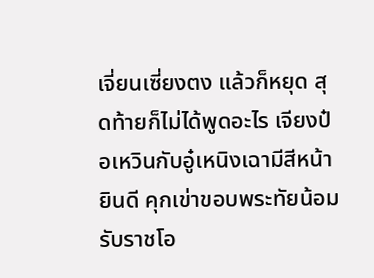เจี่ยนเซี่ยงตง แล้วก็หยุด สุดท้ายก็ไม่ได้พูดอะไร เจียงป๋อเหวินกับอู๋เหนิงเฉามีสีหน้ายินดี คุกเข่าขอบพระทัยน้อมรับราชโอ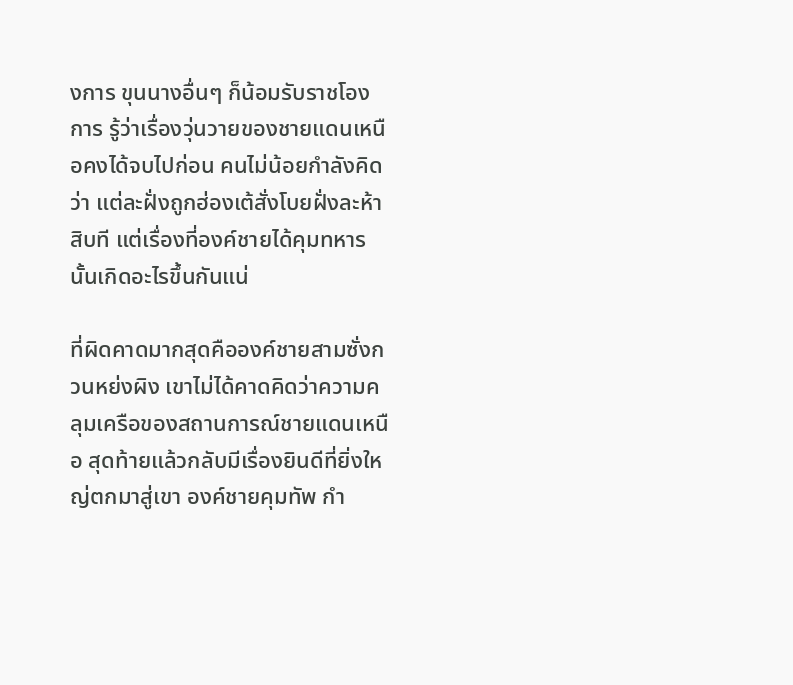งการ ขุนนางอื่นๆ ก็น้อมรับราชโองการ รู้ว่าเรื่องวุ่นวายของชายแดนเหนือคงได้จบไปก่อน คนไม่น้อยกำลังคิดว่า แต่ละฝั่งถูกฮ่องเต้สั่งโบยฝั่งละห้าสิบที แต่เรื่องที่องค์ชายได้คุมทหารนั้นเกิดอะไรขึ้นกันแน่

ที่ผิดคาดมากสุดคือองค์ชายสามซั่งกวนหย่งผิง เขาไม่ได้คาดคิดว่าความคลุมเครือของสถานการณ์ชายแดนเหนือ สุดท้ายแล้วกลับมีเรื่องยินดีที่ยิ่งใหญ่ตกมาสู่เขา องค์ชายคุมทัพ กำ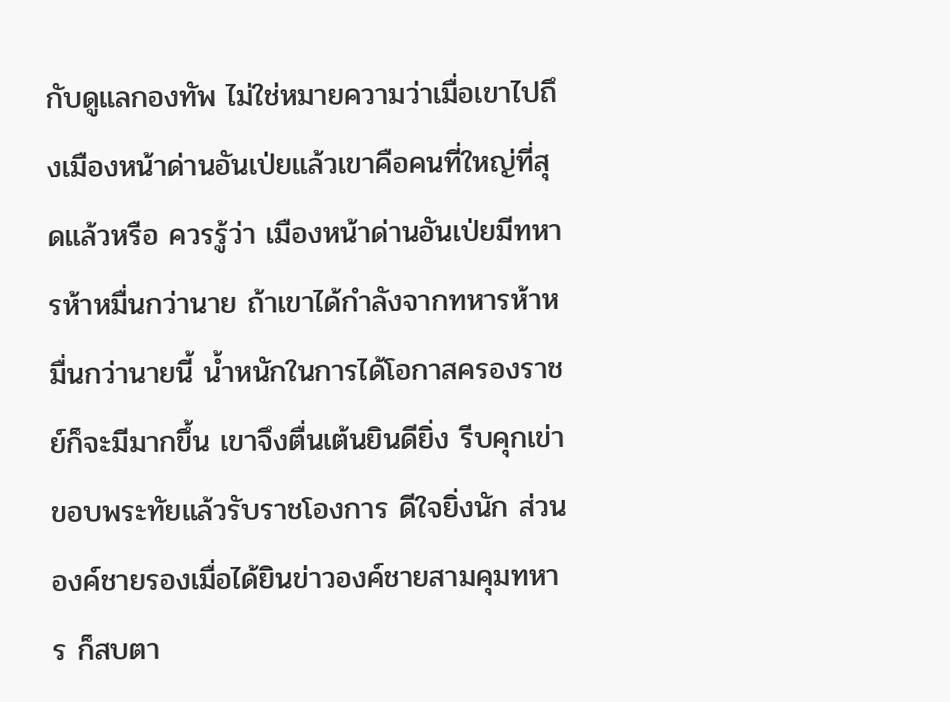กับดูแลกองทัพ ไม่ใช่หมายความว่าเมื่อเขาไปถึงเมืองหน้าด่านอันเป่ยแล้วเขาคือคนที่ใหญ่ที่สุดแล้วหรือ ควรรู้ว่า เมืองหน้าด่านอันเป่ยมีทหารห้าหมื่นกว่านาย ถ้าเขาได้กำลังจากทหารห้าหมื่นกว่านายนี้ น้ำหนักในการได้โอกาสครองราชย์ก็จะมีมากขึ้น เขาจึงตื่นเต้นยินดียิ่ง รีบคุกเข่าขอบพระทัยแล้วรับราชโองการ ดีใจยิ่งนัก ส่วนองค์ชายรองเมื่อได้ยินข่าวองค์ชายสามคุมทหาร ก็สบตา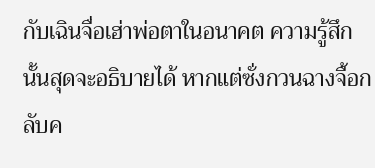กับเฉินจื่อเฮ่าพ่อตาในอนาคต ความรู้สึกนั้นสุดจะอธิบายได้ หากแต่ซั่งกวนฉางจื้อกลับค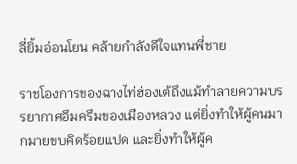ลี่ยิ้มอ่อนโยน คล้ายกำลังดีใจแทนพี่ชาย

ราชโองการของฉางไท่ฮ่องเต้ถึงแม้ทำลายความบรรยากาศอึมครึมของเมืองหลวง แต่ยิ่งทำให้ผู้คนมากมายขบคิดร้อยแปด และยิ่งทำให้ผู้ค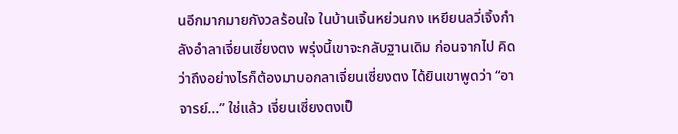นอีกมากมายกังวลร้อนใจ ในบ้านเจิ้นหย่วนกง เหยียนลวี่เจิ้งกำลังอำลาเจี่ยนเซี่ยงตง พรุ่งนี้เขาจะกลับฐานเดิม ก่อนจากไป คิดว่าถึงอย่างไรก็ต้องมาบอกลาเจี่ยนเซี่ยงตง ได้ยินเขาพูดว่า “อาจารย์...” ใช่แล้ว เจี่ยนเซี่ยงตงเป็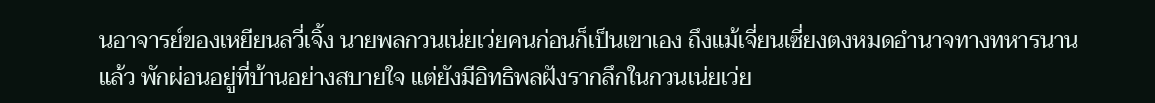นอาจารย์ของเหยียนลวี่เจิ้ง นายพลกวนเน่ยเว่ยคนก่อนก็เป็นเขาเอง ถึงแม้เจี่ยนเซี่ยงตงหมดอำนาจทางทหารนานแล้ว พักผ่อนอยู่ที่บ้านอย่างสบายใจ แต่ยังมีอิทธิพลฝังรากลึกในกวนเน่ยเว่ย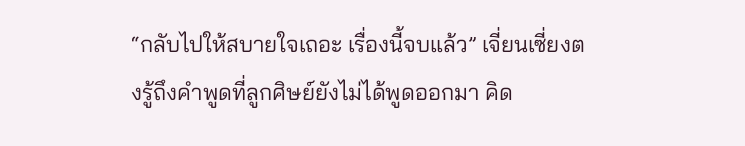“กลับไปให้สบายใจเถอะ เรื่องนี้จบแล้ว” เจี่ยนเซี่ยงตงรู้ถึงคำพูดที่ลูกศิษย์ยังไม่ได้พูดออกมา คิด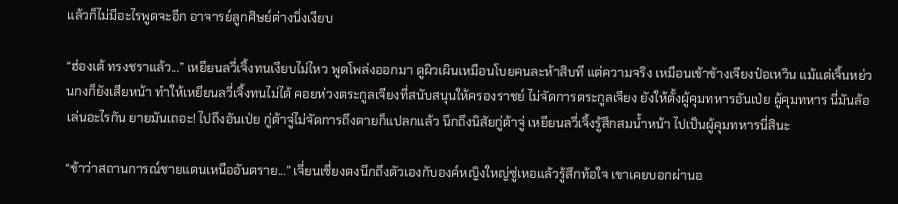แล้วก็ไม่มีอะไรพูดจะอีก อาจารย์ลูกศิษย์ต่างนิ่งเงียบ

“ฮ่องเต้ ทรงชราแล้ว...” เหยียนลวี่เจิ้งทนเงียบไม่ไหว พูดโพล่งออกมา ดูผิวเผินเหมือนโบยคนละห้าสิบที แต่ความจริง เหมือนเข้าข้างเจียงป๋อเหวิน แม้แต่เจิ้นหย่วนกงก็ยังเสียหน้า ทำให้เหยียนลวี่เจิ้งทนไม่ได้ คอยห่วงตระกูลเจียงที่สนับสนุนให้ครองราชย์ ไม่จัดการตระกูลเจียง ยังให้ตั้งผู้คุมทหารอันเป่ย ผู้คุมทหาร นี่มันล้อเล่นอะไรกัน ยายมันเถอะ! ไปถึงอันเป่ย กู่ต้าจู่ไม่จัดการถึงตายก็แปลกแล้ว นึกถึงนิสัยกู่ต้าจู่ เหยียนลวี่เจิ้งรู้สึกสมน้ำหน้า ไปเป็นผู้คุมทหารนี่สินะ

“ข้าว่าสถานการณ์ชายแดนเหนืออันตราย...” เจี่ยนเซี่ยงตงนึกถึงตัวเองกับองค์หญิงใหญ่ซู่เหอแล้วรู้สึกท้อใจ เขาเคยบอกผ่านอ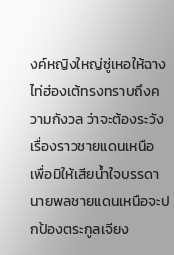งค์หญิงใหญ่ซู่เหอให้ฉางไท่ฮ่องเต้ทรงทราบถึงความกังวล ว่าจะต้องระวังเรื่องราวชายแดนเหนือ เพื่อมิให้เสียน้ำใจบรรดานายพลชายแดนเหนือจะปกป้องตระกูลเจียง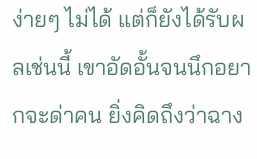ง่ายๆ ไม่ได้ แต่ก็ยังได้รับผลเช่นนี้ เขาอัดอั้นจนนึกอยากจะด่าคน ยิ่งคิดถึงว่าฉาง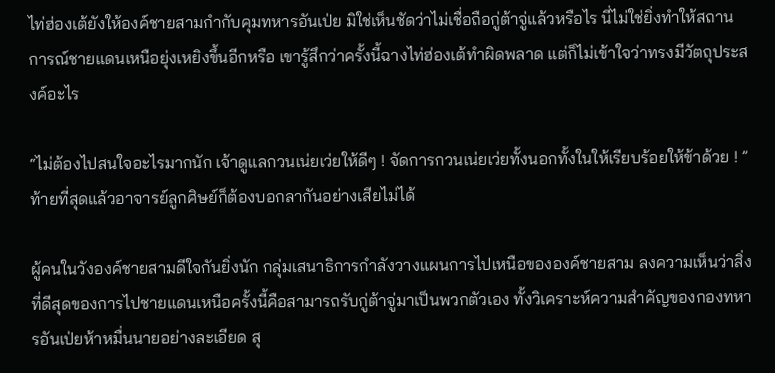ไท่ฮ่องเต้ยังให้องค์ชายสามกำกับคุมทหารอันเป่ย มิใช่เห็นชัดว่าไม่เชื่อถือกู่ต้าจู่แล้วหรือไร นี่ไม่ใช่ยิ่งทำให้สถานการณ์ชายแดนเหนือยุ่งเหยิงขึ้นอีกหรือ เขารู้สึกว่าครั้งนี้ฉางไท่ฮ่องเต้ทำผิดพลาด แต่ก็ไม่เข้าใจว่าทรงมีวัตถุประสงค์อะไร

“ไม่ต้องไปสนใจอะไรมากนัก เจ้าดูแลกวนเน่ยเว่ยให้ดีๆ ! จัดการกวนเน่ยเว่ยทั้งนอกทั้งในให้เรียบร้อยให้ข้าด้วย ! ” ท้ายที่สุดแล้วอาจารย์ลูกศิษย์ก็ต้องบอกลากันอย่างเสียไม่ได้

ผู้คนในวังองค์ชายสามดีใจกันยิ่งนัก กลุ่มเสนาธิการกำลังวางแผนการไปเหนือขององค์ชายสาม ลงความเห็นว่าสิ่งที่ดีสุดของการไปชายแดนเหนือครั้งนี้คือสามารถรับกู่ต้าจู่มาเป็นพวกตัวเอง ทั้งวิเคราะห์ความสำคัญของกองทหารอันเป่ยห้าหมื่นนายอย่างละเอียด สุ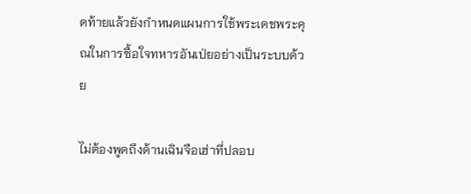ดท้ายแล้วยังกำหนดแผนการใช้พระเดชพระคุณในการซื้อใจทหารอันเป่ยอย่างเป็นระบบด้วย

ไม่ต้องพูดถึงด้านเฉินจือเฮ่าที่ปลอบ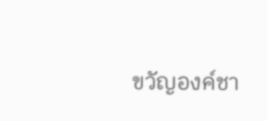ขวัญองค์ชา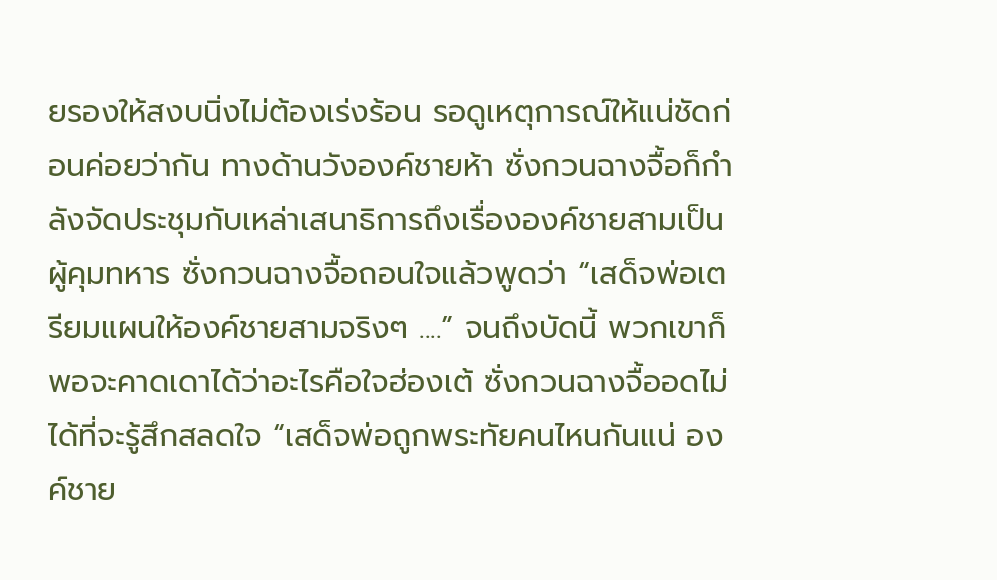ยรองให้สงบนิ่งไม่ต้องเร่งร้อน รอดูเหตุการณ์ให้แน่ชัดก่อนค่อยว่ากัน ทางด้านวังองค์ชายห้า ซั่งกวนฉางจื้อก็กำลังจัดประชุมกับเหล่าเสนาธิการถึงเรื่ององค์ชายสามเป็นผู้คุมทหาร ซั่งกวนฉางจื้อถอนใจแล้วพูดว่า “เสด็จพ่อเตรียมแผนให้องค์ชายสามจริงๆ ....” จนถึงบัดนี้ พวกเขาก็พอจะคาดเดาได้ว่าอะไรคือใจฮ่องเต้ ซั่งกวนฉางจื้ออดไม่ได้ที่จะรู้สึกสลดใจ “เสด็จพ่อถูกพระทัยคนไหนกันแน่ องค์ชาย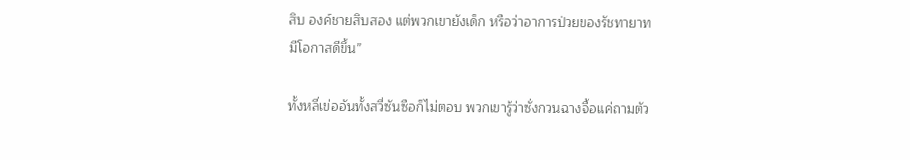สิบ องค์ชายสิบสอง แต่พวกเขายังเด็ก หรือว่าอาการป่วยของรัชทายาทมีโอกาสดีขึ้น”

ทั้งหลี่เข่ออันทั้งสวี่ซันซือก็ไม่ตอบ พวกเขารู้ว่าซั่งกวนฉางจื้อแค่ถามตัว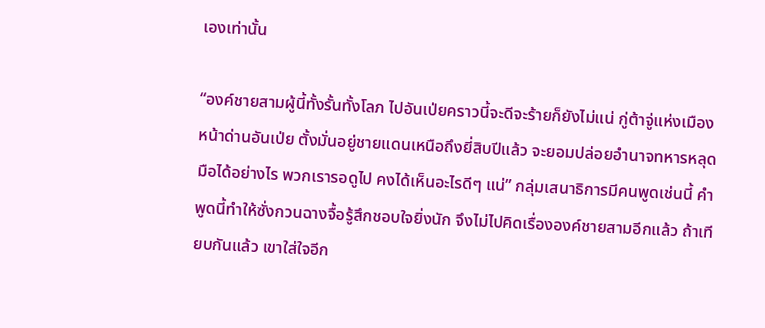เองเท่านั้น

“องค์ชายสามผู้นี้ทั้งรั้นทั้งโลภ ไปอันเป่ยคราวนี้จะดีจะร้ายก็ยังไม่แน่ กู่ต้าจู่แห่งเมืองหน้าด่านอันเป่ย ตั้งมั่นอยู่ชายแดนเหนือถึงยี่สิบปีแล้ว จะยอมปล่อยอำนาจทหารหลุดมือได้อย่างไร พวกเรารอดูไป คงได้เห็นอะไรดีๆ แน่” กลุ่มเสนาธิการมีคนพูดเช่นนี้ คำพูดนี้ทำให้ซั่งกวนฉางจื้อรู้สึกชอบใจยิ่งนัก จึงไม่ไปคิดเรื่ององค์ชายสามอีกแล้ว ถ้าเทียบกันแล้ว เขาใส่ใจอีก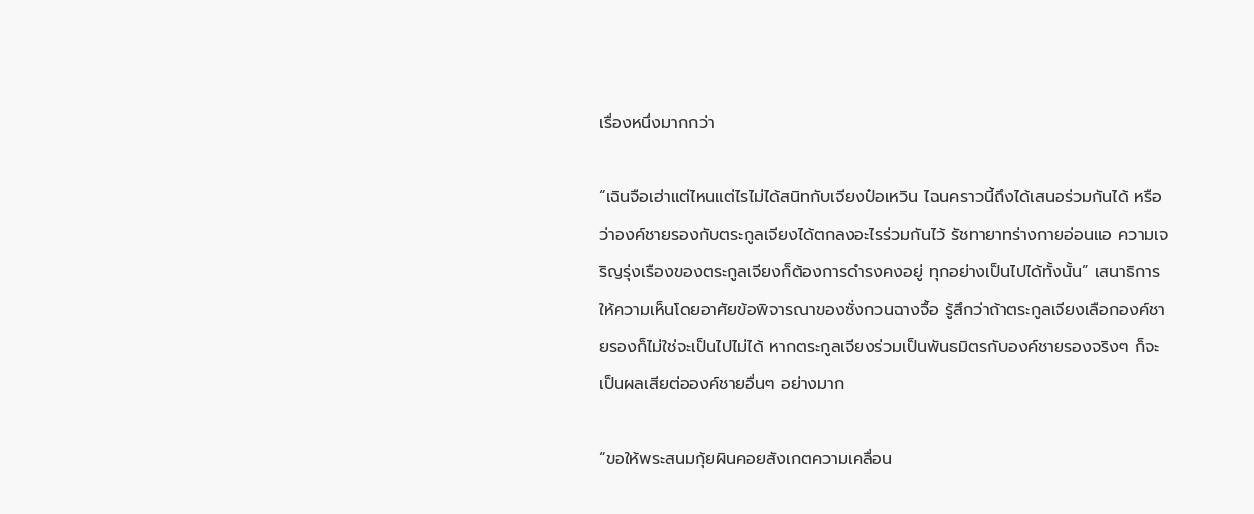เรื่องหนึ่งมากกว่า

“เฉินจือเฮ่าแต่ไหนแต่ไรไม่ได้สนิทกับเจียงป๋อเหวิน ไฉนคราวนี้ถึงได้เสนอร่วมกันได้ หรือว่าองค์ชายรองกับตระกูลเจียงได้ตกลงอะไรร่วมกันไว้ รัชทายาทร่างกายอ่อนแอ ความเจริญรุ่งเรืองของตระกูลเจียงก็ต้องการดำรงคงอยู่ ทุกอย่างเป็นไปได้ทั้งนั้น” เสนาธิการให้ความเห็นโดยอาศัยข้อพิจารณาของซั่งกวนฉางจื้อ รู้สึกว่าถ้าตระกูลเจียงเลือกองค์ชายรองก็ไม่ใช่จะเป็นไปไม่ได้ หากตระกูลเจียงร่วมเป็นพันธมิตรกับองค์ชายรองจริงๆ ก็จะเป็นผลเสียต่อองค์ชายอื่นๆ อย่างมาก

“ขอให้พระสนมกุ้ยผินคอยสังเกตความเคลื่อน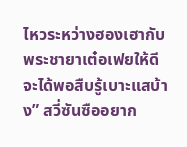ไหวระหว่างฮองเฮากับพระชายาเต๋อเฟยให้ดี จะได้พอสืบรู้เบาะแสบ้าง” สวี่ซันซืออยาก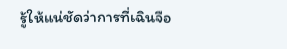รู้ให้แน่ชัดว่าการที่เฉินจือ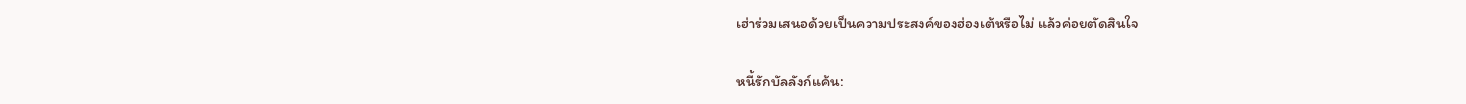เฮ่าร่วมเสนอด้วยเป็นความประสงค์ของฮ่องเต้หรือไม่ แล้วค่อยตัดสินใจ

หนี้รักบัลลังก์แค้น: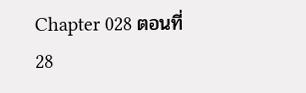Chapter 028 ตอนที่ 28